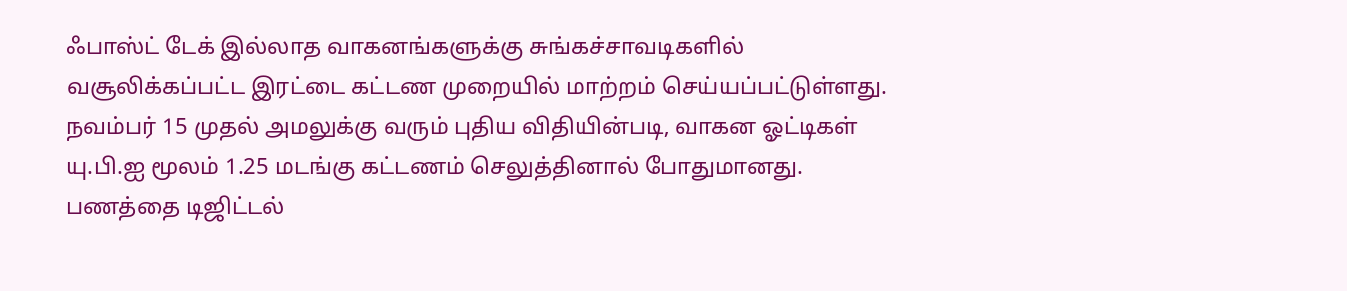ஃபாஸ்ட் டேக் இல்லாத வாகனங்களுக்கு சுங்கச்சாவடிகளில் வசூலிக்கப்பட்ட இரட்டை கட்டண முறையில் மாற்றம் செய்யப்பட்டுள்ளது. நவம்பர் 15 முதல் அமலுக்கு வரும் புதிய விதியின்படி, வாகன ஓட்டிகள் யு.பி.ஐ மூலம் 1.25 மடங்கு கட்டணம் செலுத்தினால் போதுமானது.
பணத்தை டிஜிட்டல்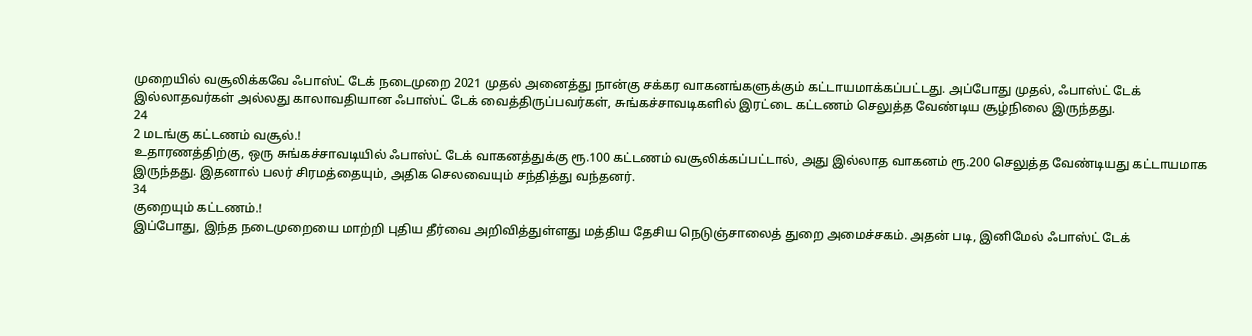முறையில் வசூலிக்கவே ஃபாஸ்ட் டேக் நடைமுறை 2021 முதல் அனைத்து நான்கு சக்கர வாகனங்களுக்கும் கட்டாயமாக்கப்பட்டது. அப்போது முதல், ஃபாஸ்ட் டேக் இல்லாதவர்கள் அல்லது காலாவதியான ஃபாஸ்ட் டேக் வைத்திருப்பவர்கள், சுங்கச்சாவடிகளில் இரட்டை கட்டணம் செலுத்த வேண்டிய சூழ்நிலை இருந்தது.
24
2 மடங்கு கட்டணம் வசூல்.!
உதாரணத்திற்கு, ஒரு சுங்கச்சாவடியில் ஃபாஸ்ட் டேக் வாகனத்துக்கு ரூ.100 கட்டணம் வசூலிக்கப்பட்டால், அது இல்லாத வாகனம் ரூ.200 செலுத்த வேண்டியது கட்டாயமாக இருந்தது. இதனால் பலர் சிரமத்தையும், அதிக செலவையும் சந்தித்து வந்தனர்.
34
குறையும் கட்டணம்.!
இப்போது, இந்த நடைமுறையை மாற்றி புதிய தீர்வை அறிவித்துள்ளது மத்திய தேசிய நெடுஞ்சாலைத் துறை அமைச்சகம். அதன் படி, இனிமேல் ஃபாஸ்ட் டேக்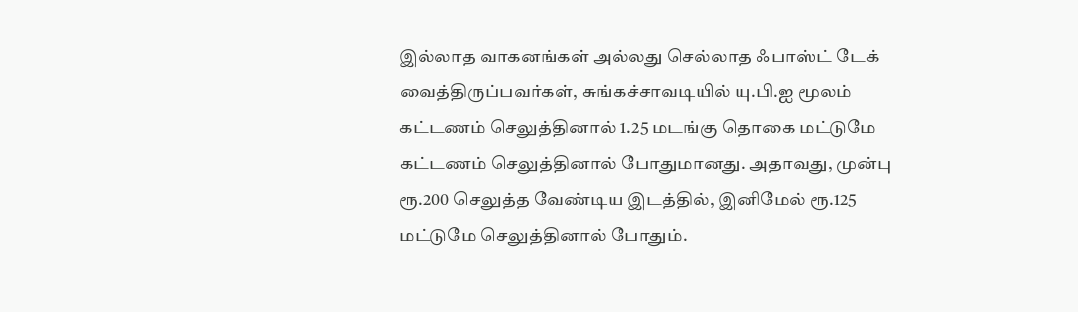இல்லாத வாகனங்கள் அல்லது செல்லாத ஃபாஸ்ட் டேக் வைத்திருப்பவர்கள், சுங்கச்சாவடியில் யு.பி.ஐ மூலம் கட்டணம் செலுத்தினால் 1.25 மடங்கு தொகை மட்டுமே கட்டணம் செலுத்தினால் போதுமானது. அதாவது, முன்பு ரூ.200 செலுத்த வேண்டிய இடத்தில், இனிமேல் ரூ.125 மட்டுமே செலுத்தினால் போதும்.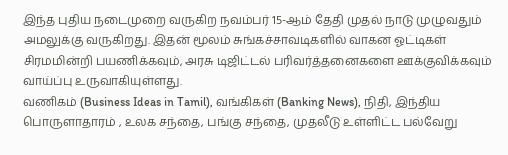இந்த புதிய நடைமுறை வருகிற நவம்பர் 15-ஆம் தேதி முதல் நாடு முழுவதும் அமலுக்கு வருகிறது. இதன் மூலம் சுங்கச்சாவடிகளில் வாகன ஓட்டிகள் சிரமமின்றி பயணிக்கவும், அரசு டிஜிட்டல் பரிவர்த்தனைகளை ஊக்குவிக்கவும் வாய்ப்பு உருவாகியுள்ளது.
வணிகம் (Business Ideas in Tamil), வங்கிகள் (Banking News), நிதி, இந்திய பொருளாதாரம் , உலக சந்தை, பங்கு சந்தை, முதலீடு உள்ளிட்ட பல்வேறு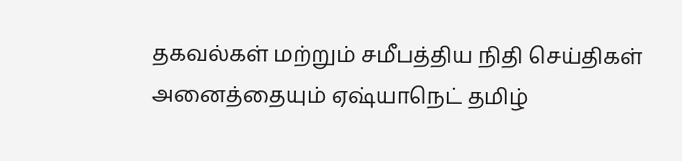தகவல்கள் மற்றும் சமீபத்திய நிதி செய்திகள் அனைத்தையும் ஏஷ்யாநெட் தமிழ்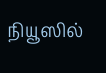நியூஸில்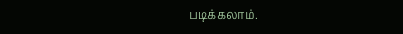படிக்கலாம்.